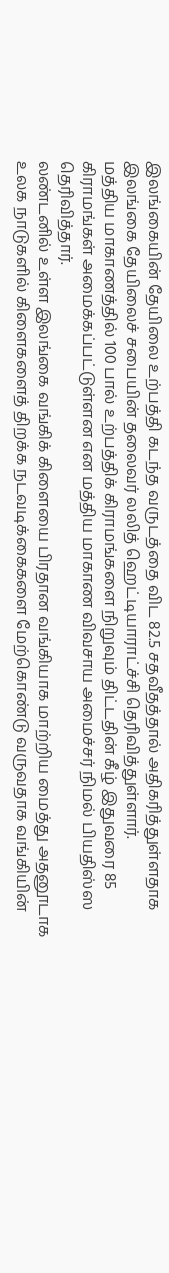இலங்கையின் தேயிலை உற்பத்தி கடந்த வருடத்தை விட 82.5 சதவீதத்தால் அதிகரித்துள்ளதாக இலங்கை தேயிலைச் சபையின் தலைவர் லலித் ஹெட்டியாராட்ச்சி தெரிவித்துள்ளார்.
மத்திய மாகாணத்தில் 100 பால் உற்பத்திக் கிராமங்களை நிறுவும் திட்டதின் கீழ் இதுவரை 85 கிராமங்கள் அமைக்கப்பட்டுள்ளன என மத்திய மாகாண விவசாய அமைச்சர் நிமல் பியதிஸ்ஸ தெரிவித்தார்.
லண்டனில் உள்ள இலங்கை வங்கிக் கிளையை பிரதான வங்கியாக மாற்றிய மைத்து அதனூடாக உலக நாடுகளில் கிளைகளைத் திறக்க நடவடிக்கைகளை மேற்கொண்டு வருவதாக வங்கியின்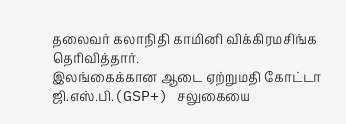தலைவர் கலாநிதி காமினி விக்கிரமசிங்க தெரிவித்தார்.
இலங்கைக்கான ஆடை ஏற்றுமதி கோட்டா ஜி.எஸ்.பி.(GSP+) சலுகையை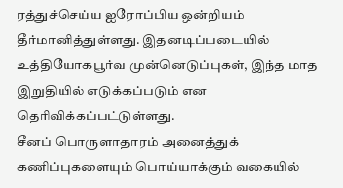ரத்துச்செய்ய ஐரோப்பிய ஒன்றியம் தீர்மானித்துள்ளது. இதனடிப்படையில் உத்தியோகபூர்வ முன்னெடுப்புகள், இந்த மாத இறுதியில் எடுக்கப்படும் என தெரிவிக்கப்பட்டுள்ளது.
சீனப் பொருளாதாரம் அனைத்துக் கணிப்புகளையும் பொய்யாக்கும் வகையில்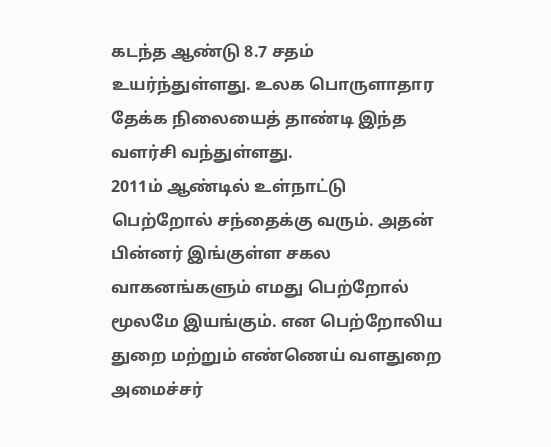கடந்த ஆண்டு 8.7 சதம் உயர்ந்துள்ளது. உலக பொருளாதார தேக்க நிலையைத் தாண்டி இந்த வளர்சி வந்துள்ளது.
2011ம் ஆண்டில் உள்நாட்டு பெற்றோல் சந்தைக்கு வரும். அதன் பின்னர் இங்குள்ள சகல வாகனங்களும் எமது பெற்றோல் மூலமே இயங்கும். என பெற்றோலிய துறை மற்றும் எண்ணெய் வளதுறை அமைச்சர்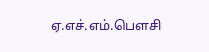ஏ.எச்.எம்.பௌசி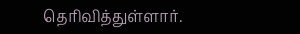தெரிவித்துள்ளார்.